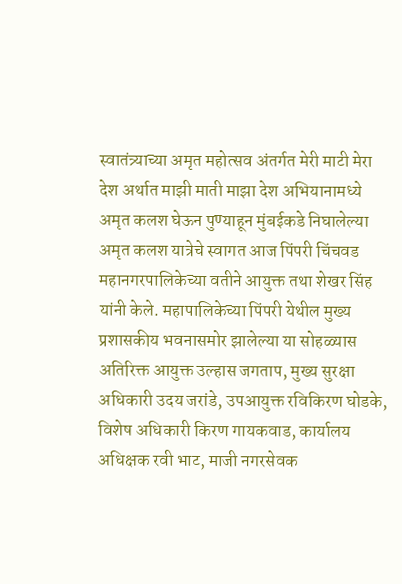स्वातंत्र्याच्या अमृत महोत्सव अंतर्गत मेरी माटी मेरा देश अर्थात माझी माती माझा देश अभियानामध्ये अमृत कलश घेऊन पुण्याहून मुंबईकडे निघालेल्या अमृत कलश यात्रेचे स्वागत आज पिंपरी चिंचवड महानगरपालिकेच्या वतीने आयुक्त तथा शेखर सिंह यांनी केले. महापालिकेच्या पिंपरी येथील मुख्य प्रशासकीय भवनासमोर झालेल्या या सोहळ्यास अतिरिक्त आयुक्त उल्हास जगताप, मुख्य सुरक्षा अधिकारी उदय जरांडे, उपआयुक्त रविकिरण घोडके, विशेष अधिकारी किरण गायकवाड, कार्यालय अधिक्षक रवी भाट, माजी नगरसेवक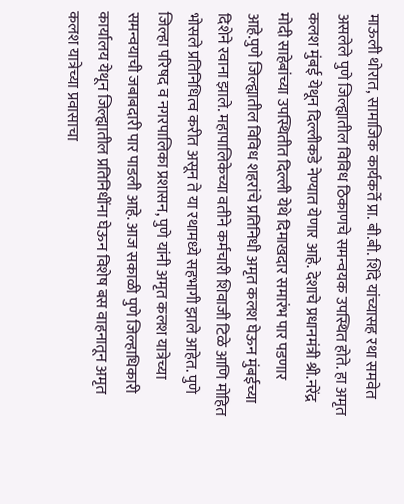माऊली थोरात, सामाजिक कार्यकर्ते प्रा. बी.बी. शिंदे यांच्यासह रथा समवेत असलेले पुणे जिल्ह्यातील विविध ठिकाणचे समन्वयक उपस्थित होते. हा अमृत कलश मुंबई येथून दिल्लीकडे नेण्यात येणार आहे. देशाचे प्रधानमंत्री श्री.नरेंद्र मोदी साहेबांच्या उपस्थितीत दिल्ली येथे दिमाखदार समारंभ पार पडणार आहे.पुणे जिल्ह्यातील विविध शहरांचे प्रतिनिधी अमृत कलश घेऊन मुंबईच्या दिशेने रवाना झाले. महापालिकेच्या वतीने कर्मचारी शिवाजी टिळे आणि मोहित भोसले प्रतिनिधित्व करीत असून ते या रथामध्ये सहभागी झाले आहेत. पुणे जिल्हा परिषद व नगरपालिका प्रशासन, पुणे यांनी अमृत कलश यात्रेच्या समन्वयाची जबाबदारी पार पाडली आहे. आज सकाळी पुणे जिल्हाधिकारी कार्यालय येथून जिल्ह्यातील प्रतिनिधींना घेऊन विशेष बस वाहनातून अमृत कलश यात्रेच्या प्रवासाचा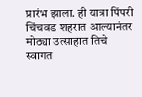प्रारंभ झाला. ही यात्रा पिंपरी चिंचवड शहरात आल्यानंतर मोठ्या उत्साहात तिचे स्वागत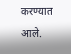करण्यात आले.